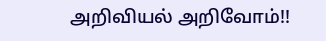அறிவியல் அறிவோம்!!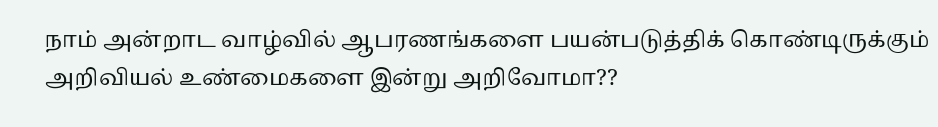நாம் அன்றாட வாழ்வில் ஆபரணங்களை பயன்படுத்திக் கொண்டிருக்கும் அறிவியல் உண்மைகளை இன்று அறிவோமா??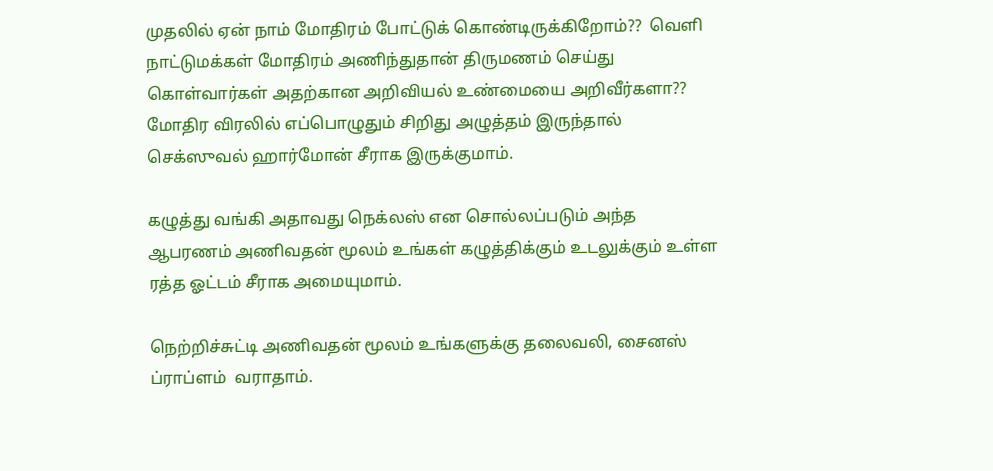முதலில் ஏன் நாம் மோதிரம் போட்டுக் கொண்டிருக்கிறோம்??  வெளி நாட்டுமக்கள் மோதிரம் அணிந்துதான் திருமணம் செய்து கொள்வார்கள் அதற்கான அறிவியல் உண்மையை அறிவீர்களா??
மோதிர விரலில் எப்பொழுதும் சிறிது அழுத்தம் இருந்தால் செக்ஸுவல் ஹார்மோன் சீராக இருக்குமாம்.

கழுத்து வங்கி அதாவது நெக்லஸ் என சொல்லப்படும் அந்த ஆபரணம் அணிவதன் மூலம் உங்கள் கழுத்திக்கும் உடலுக்கும் உள்ள ரத்த ஓட்டம் சீராக அமையுமாம்.

நெற்றிச்சுட்டி அணிவதன் மூலம் உங்களுக்கு தலைவலி, சைனஸ் ப்ராப்ளம்  வராதாம்.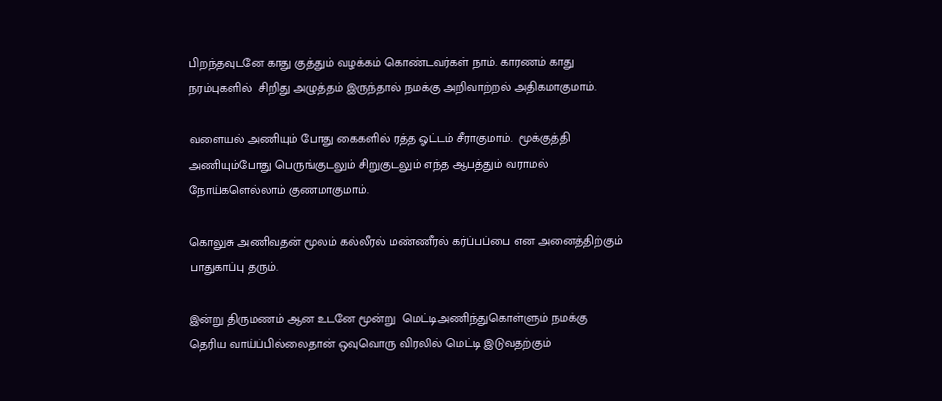பிறந்தவுடனே காது குத்தும் வழக்கம் கொண்டவர்கள் நாம். காரணம் காது நரம்புகளில்  சிறிது அழுத்தம் இருந்தால் நமக்கு அறிவாற்றல் அதிகமாகுமாம்.

வளையல் அணியும் போது கைகளில் ரத்த ஓட்டம் சீராகுமாம்.  மூக்குத்தி அணியும்போது பெருங்குடலும் சிறுகுடலும் எந்த ஆபத்தும் வராமல் நோய்களெல்லாம் குணமாகுமாம்.

கொலுசு அணிவதன் மூலம் கல்லீரல் மண்ணீரல் கர்ப்பப்பை என அனைத்திற்கும் பாதுகாப்பு தரும்.

இன்று திருமணம் ஆன உடனே மூன்று  மெட்டிஅணிந்துகொள்ளும் நமக்கு தெரிய வாய்ப்பில்லைதான் ஒவுவொரு விரலில் மெட்டி இடுவதற்கும்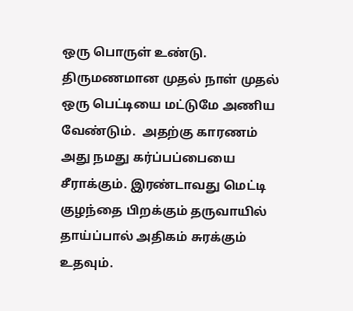ஒரு பொருள் உண்டு.  திருமணமான முதல் நாள் முதல் ஒரு பெட்டியை மட்டுமே அணிய வேண்டும்.  அதற்கு காரணம் அது நமது கர்ப்பப்பையை சீராக்கும். இரண்டாவது மெட்டி  குழந்தை பிறக்கும் தருவாயில் தாய்ப்பால் அதிகம் சுரக்கும் உதவும்.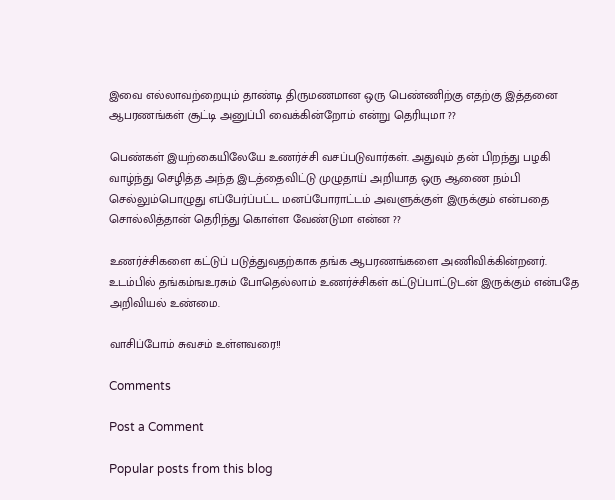இவை எல்லாவற்றையும் தாண்டி திருமணமான ஒரு பெண்ணிற்கு எதற்கு இத்தனை ஆபரணங்கள் சூட்டி அனுப்பி வைக்கின்றோம் என்று தெரியுமா ??

பெண்கள் இயற்கையிலேயே உணர்ச்சி வசப்படுவார்கள். அதுவும் தன் பிறந்து பழகி வாழ்ந்து செழித்த அந்த இடத்தைவிட்டு முழுதாய் அறியாத ஒரு ஆணை நம்பி செல்லும்பொழுது எப்பேர்ப்பட்ட மனப்போராட்டம் அவளுக்குள் இருக்கும் என்பதை சொல்லித்தான் தெரிந்து கொள்ள வேண்டுமா என்ன ??

உணர்ச்சிகளை கட்டுப் படுத்துவதற்காக தங்க ஆபரணங்களை அணிவிக்கின்றனர்.  உடம்பில் தங்கம்ஙஉரசும் போதெல்லாம் உணர்ச்சிகள் கட்டுப்பாட்டுடன் இருக்கும் என்பதே அறிவியல் உண்மை.

வாசிப்போம் சுவசம் உள்ளவரை!!

Comments

Post a Comment

Popular posts from this blog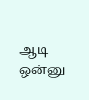ஆடி ஒன்னு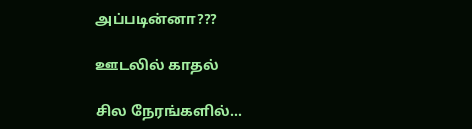அப்படின்னா???

ஊடலில் காதல்

சில நேரங்களில்...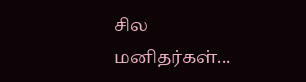சில மனிதர்கள்...